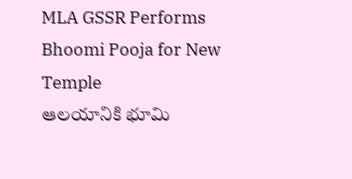MLA GSSR Performs Bhoomi Pooja for New Temple
ఆలయానికి భూమి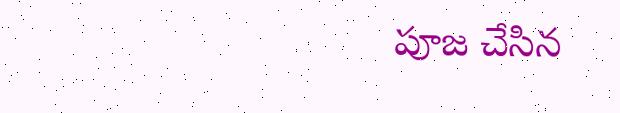పూజ చేసిన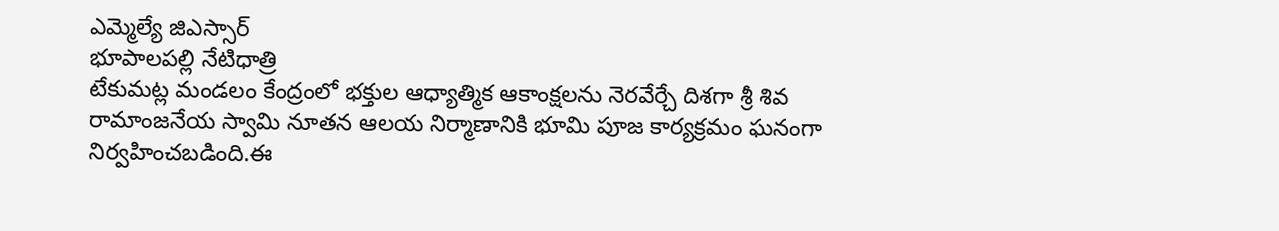ఎమ్మెల్యే జిఎస్సార్
భూపాలపల్లి నేటిధాత్రి
టేకుమట్ల మండలం కేంద్రంలో భక్తుల ఆధ్యాత్మిక ఆకాంక్షలను నెరవేర్చే దిశగా శ్రీ శివ రామాంజనేయ స్వామి నూతన ఆలయ నిర్మాణానికి భూమి పూజ కార్యక్రమం ఘనంగా నిర్వహించబడింది.ఈ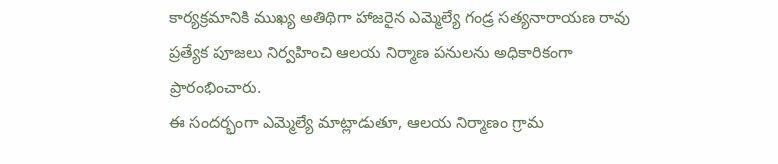కార్యక్రమానికి ముఖ్య అతిథిగా హాజరైన ఎమ్మెల్యే గండ్ర సత్యనారాయణ రావు ప్రత్యేక పూజలు నిర్వహించి ఆలయ నిర్మాణ పనులను అధికారికంగా ప్రారంభించారు.
ఈ సందర్భంగా ఎమ్మెల్యే మాట్లాడుతూ, ఆలయ నిర్మాణం గ్రామ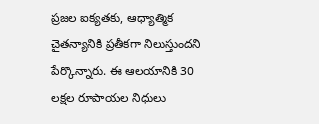ప్రజల ఐక్యతకు, ఆధ్యాత్మిక చైతన్యానికి ప్రతీకగా నిలుస్తుందని పేర్కొన్నారు. ఈ ఆలయానికి 30 లక్షల రూపాయల నిధులు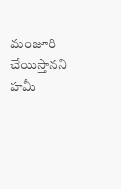మంజూరి చేయిస్తానని హమీ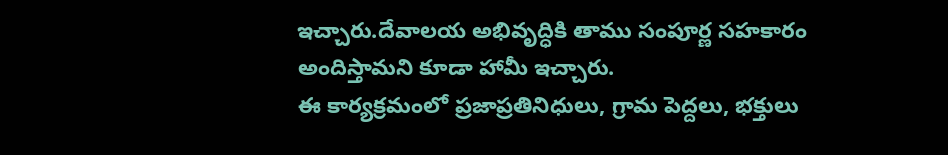ఇచ్చారు.దేవాలయ అభివృద్ధికి తాము సంపూర్ణ సహకారం అందిస్తామని కూడా హామీ ఇచ్చారు.
ఈ కార్యక్రమంలో ప్రజాప్రతినిధులు, గ్రామ పెద్దలు, భక్తులు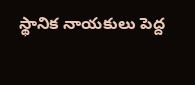స్థానిక నాయకులు పెద్ద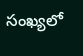సంఖ్యలో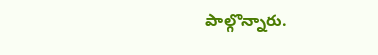పాల్గొన్నారు.